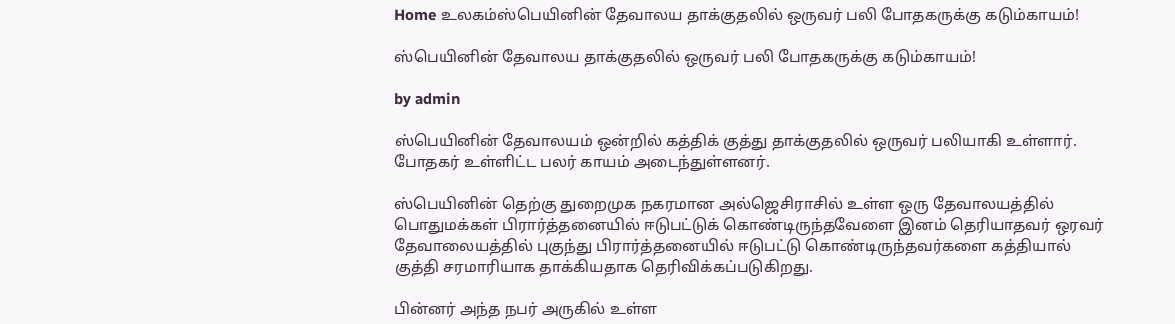Home உலகம்ஸ்பெயினின் தேவாலய தாக்குதலில் ஒருவர் பலி போதகருக்கு கடும்காயம்!

ஸ்பெயினின் தேவாலய தாக்குதலில் ஒருவர் பலி போதகருக்கு கடும்காயம்!

by admin

ஸ்பெயினின் தேவாலயம் ஒன்றில் கத்திக் குத்து தாக்குதலில் ஒருவர் பலியாகி உள்ளார். போதகர் உள்ளிட்ட பலர் காயம் அடைந்துள்ளனர்.

ஸ்பெயினின் தெற்கு துறைமுக நகரமான அல்ஜெசிராசில் உள்ள ஒரு தேவாலயத்தில் பொதுமக்கள் பிரார்த்தனையில் ஈடுபட்டுக் கொண்டிருந்தவேளை இனம் தெரியாதவர் ஒரவர் தேவாலையத்தில் புகுந்து பிரார்த்தனையில் ஈடுபட்டு கொண்டிருந்தவர்களை கத்தியால் குத்தி சரமாரியாக தாக்கியதாக தெரிவிக்கப்படுகிறது.

பின்னர் அந்த நபர் அருகில் உள்ள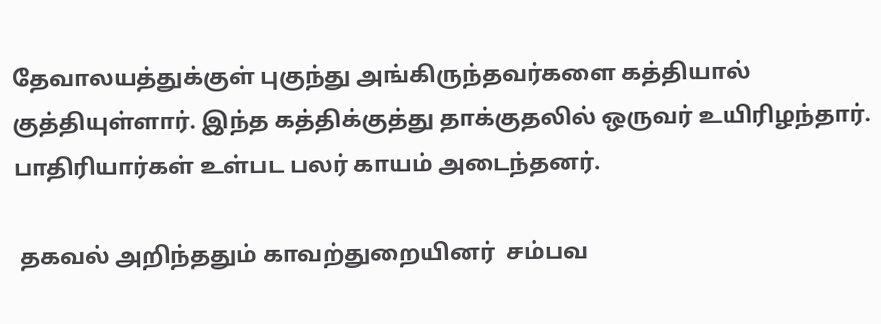தேவாலயத்துக்குள் புகுந்து அங்கிருந்தவர்களை கத்தியால் குத்தியுள்ளார். இந்த கத்திக்குத்து தாக்குதலில் ஒருவர் உயிரிழந்தார். பாதிரியார்கள் உள்பட பலர் காயம் அடைந்தனர்.

 தகவல் அறிந்ததும் காவற்துறையினர்  சம்பவ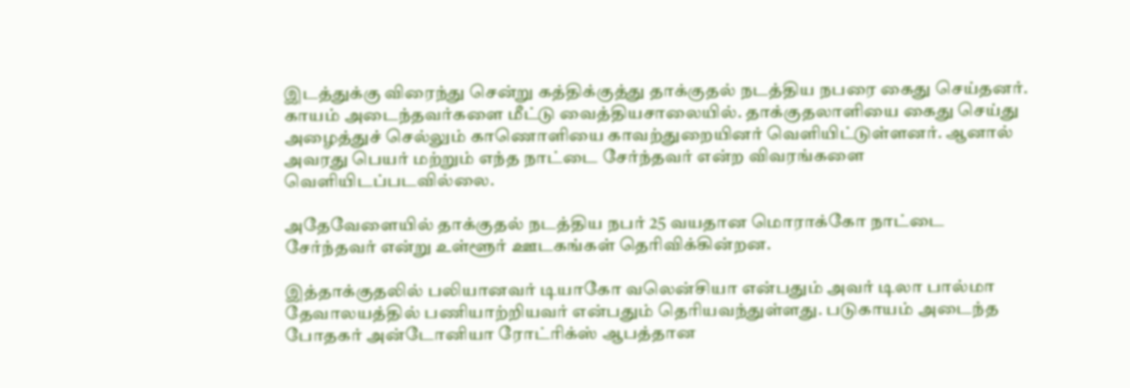இடத்துக்கு விரைந்து சென்று கத்திக்குத்து தாக்குதல் நடத்திய நபரை கைது செய்தனர். காயம் அடைந்தவர்களை மீட்டு வைத்தியசாலையில். தாக்குதலாளியை கைது செய்து அழைத்துச் செல்லும் காணொளியை காவற்துறையினர் வெளியிட்டுள்ளனர். ஆனால் அவரது பெயர் மற்றும் எந்த நாட்டை சேர்ந்தவர் என்ற விவரங்களை  வெளியிடப்படவில்லை.

அதேவேளையில் தாக்குதல் நடத்திய நபர் 25 வயதான மொராக்கோ நாட்டை சேர்ந்தவர் என்று உள்ளூர் ஊடகங்கள் தெரிவிக்கின்றன.

இத்தாக்குதலில் பலியானவர் டியாகோ வலென்சியா என்பதும் அவர் டிலா பால்மா தேவாலயத்தில் பணியாற்றியவர் என்பதும் தெரியவந்துள்ளது. படுகாயம் அடைந்த போதகர் அன்டோனியா ரோட்ரிக்ஸ் ஆபத்தான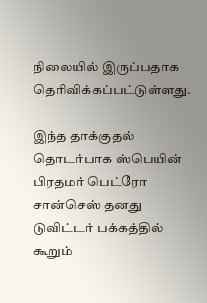நிலையில் இருப்பதாக தெரிவிக்கப்பட்டுள்ளது.

இந்த தாக்குதல் தொடர்பாக ஸ்பெயின் பிரதமர் பெட்ரோ சான்செஸ் தனது டுவிட்டர் பக்கத்தில் கூறும்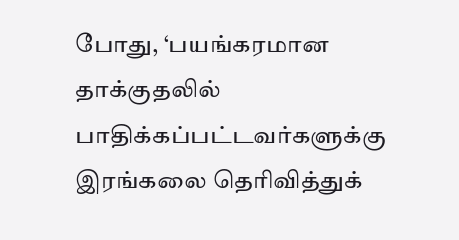போது, ‘பயங்கரமான தாக்குதலில் பாதிக்கப்பட்டவர்களுக்கு இரங்கலை தெரிவித்துக்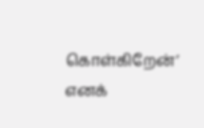கொள்கிறேன்’ எனக்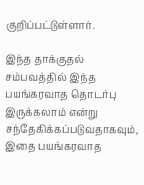குறிப்பட்டுள்ளார்.

இந்த தாக்குதல் சம்பவத்தில் இந்த பயங்கரவாத தொடர்பு இருக்கலாம் என்று சந்தேகிக்கப்படுவதாகவும், இதை பயங்கரவாத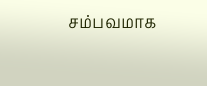சம்பவமாக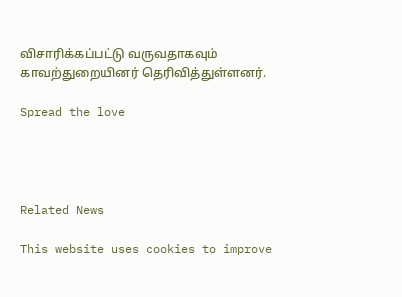விசாரிக்கப்பட்டு வருவதாகவும் காவற்துறையினர் தெரிவித்துள்ளனர்.

Spread the love




Related News

This website uses cookies to improve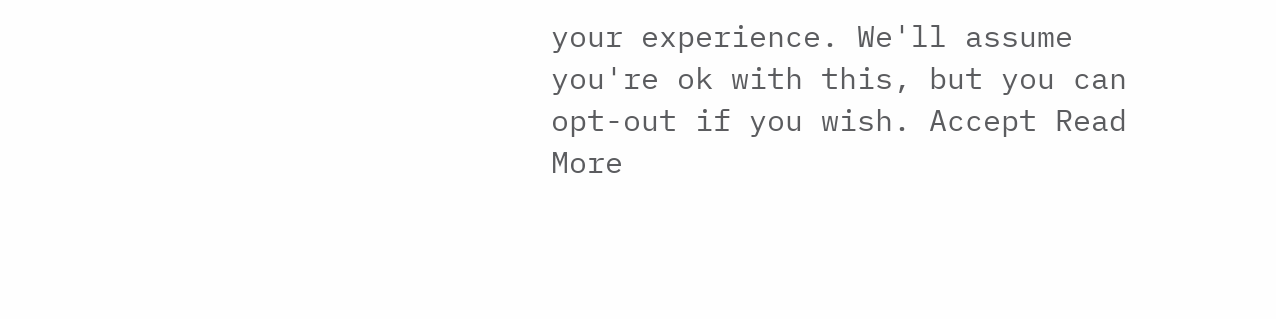your experience. We'll assume you're ok with this, but you can opt-out if you wish. Accept Read More